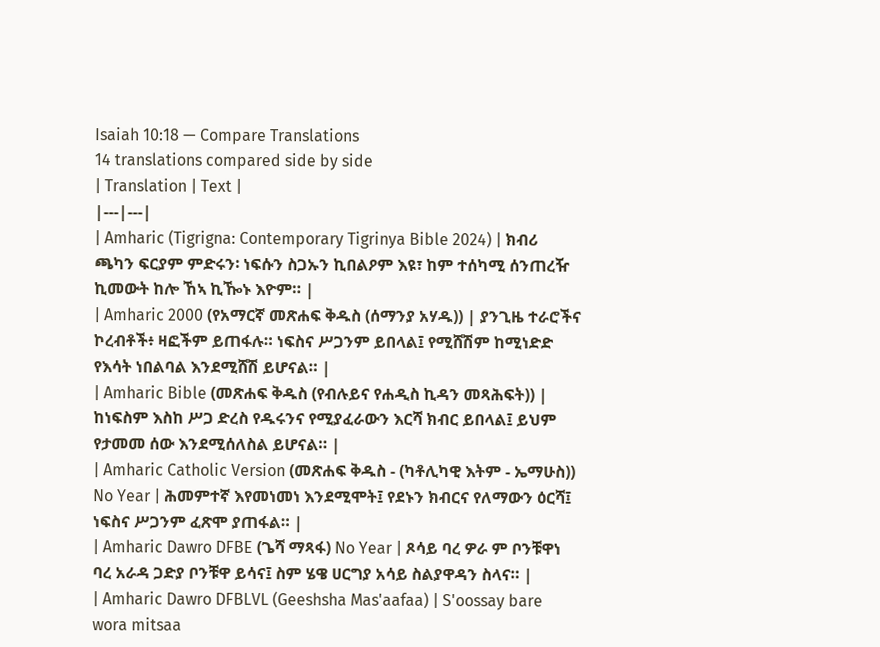Isaiah 10:18 — Compare Translations
14 translations compared side by side
| Translation | Text |
|---|---|
| Amharic (Tigrigna: Contemporary Tigrinya Bible 2024) | ክብሪ ጫካን ፍርያም ምድሩን፡ ነፍሱን ስጋኡን ኪበልዖም እዩ፣ ከም ተሰካሚ ሰንጠረዥ ኪመውት ከሎ ኸኣ ኪዀኑ እዮም። |
| Amharic 2000 (የአማርኛ መጽሐፍ ቅዱስ (ሰማንያ አሃዱ)) | ያንጊዜ ተራሮችና ኮረብቶች፥ ዛፎችም ይጠፋሉ። ነፍስና ሥጋንም ይበላል፤ የሚሸሽም ከሚነድድ የእሳት ነበልባል እንደሚሸሽ ይሆናል። |
| Amharic Bible (መጽሐፍ ቅዱስ (የብሉይና የሐዲስ ኪዳን መጻሕፍት)) | ከነፍስም እስከ ሥጋ ድረስ የዱሩንና የሚያፈራውን እርሻ ክብር ይበላል፤ ይህም የታመመ ሰው እንደሚሰለስል ይሆናል። |
| Amharic Catholic Version (መጽሐፍ ቅዱስ - (ካቶሊካዊ እትም - ኤማሁስ)) No Year | ሕመምተኛ እየመነመነ እንደሚሞት፤ የደኑን ክብርና የለማውን ዕርሻ፤ ነፍስና ሥጋንም ፈጽሞ ያጠፋል። |
| Amharic Dawro DFBE (ጌሻ ማጻፋ) No Year | ጾሳይ ባረ ዎራ ም ቦንቹዋነ ባረ አራዳ ጋድያ ቦንቹዋ ይሳና፤ ስም ሄዌ ሀርግያ አሳይ ስልያዋዳን ስላና። |
| Amharic Dawro DFBLVL (Geeshsha Mas'aafaa) | S'oossay bare wora mitsaa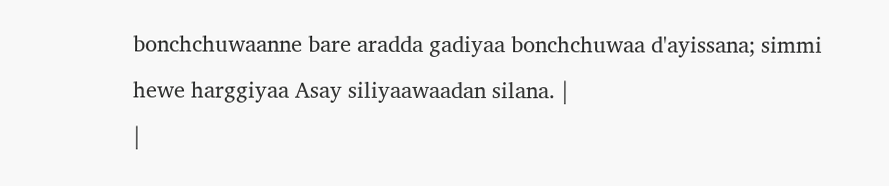bonchchuwaanne bare aradda gadiyaa bonchchuwaa d'ayissana; simmi hewe harggiyaa Asay siliyaawaadan silana. |
|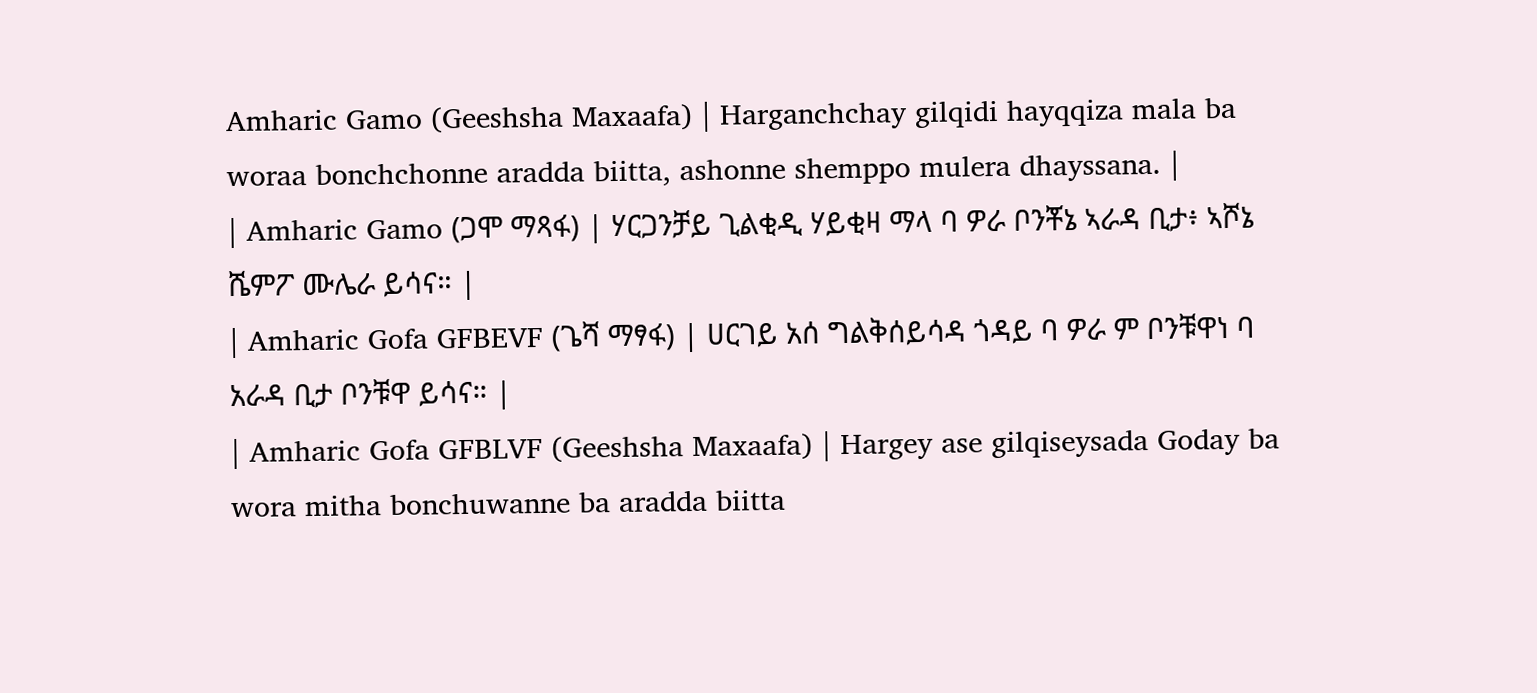Amharic Gamo (Geeshsha Maxaafa) | Harganchchay gilqidi hayqqiza mala ba woraa bonchchonne aradda biitta, ashonne shemppo mulera dhayssana. |
| Amharic Gamo (ጋሞ ማጻፋ) | ሃርጋንቻይ ጊልቂዲ ሃይቂዛ ማላ ባ ዎራ ቦንቾኔ ኣራዳ ቢታ፥ ኣሾኔ ሼምፖ ሙሌራ ይሳና። |
| Amharic Gofa GFBEVF (ጌሻ ማፃፋ) | ሀርገይ አሰ ግልቅሰይሳዳ ጎዳይ ባ ዎራ ም ቦንቹዋነ ባ አራዳ ቢታ ቦንቹዋ ይሳና። |
| Amharic Gofa GFBLVF (Geeshsha Maxaafa) | Hargey ase gilqiseysada Goday ba wora mitha bonchuwanne ba aradda biitta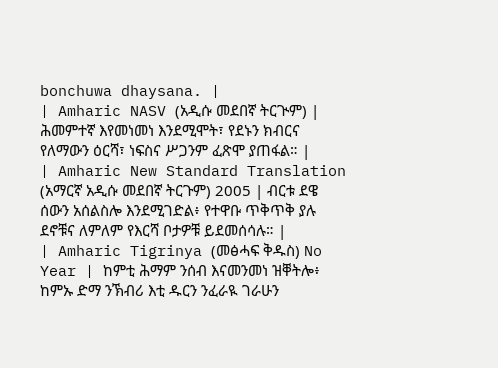bonchuwa dhaysana. |
| Amharic NASV (አዲሱ መደበኛ ትርጒም) | ሕመምተኛ እየመነመነ እንደሚሞት፣ የደኑን ክብርና የለማውን ዕርሻ፣ ነፍስና ሥጋንም ፈጽሞ ያጠፋል። |
| Amharic New Standard Translation (አማርኛ አዲሱ መደበኛ ትርጉም) 2005 | ብርቱ ደዌ ሰውን አሰልስሎ እንደሚገድል፥ የተዋቡ ጥቅጥቅ ያሉ ደኖቹና ለምለም የእርሻ ቦታዎቹ ይደመሰሳሉ። |
| Amharic Tigrinya (መፅሓፍ ቅዱስ) No Year | ከምቲ ሕማም ንሰብ እናመንመነ ዝቐትሎ፥ ከምኡ ድማ ንኽብሪ እቲ ዱርን ንፈራዪ ገራሁን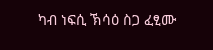ካብ ነፍሲ ኽሳዕ ስጋ ፈፂሙ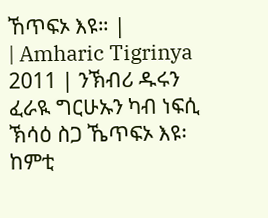ኸጥፍኦ እዩ። |
| Amharic Tigrinya 2011 | ንኽብሪ ዱሩን ፈራዪ ግርሁኡን ካብ ነፍሲ ኽሳዕ ስጋ ኼጥፍኦ እዩ፡ ከምቲ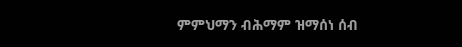ምምህማን ብሕማም ዝማሰነ ሰብ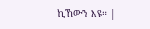ኪኸውን እዩ። |